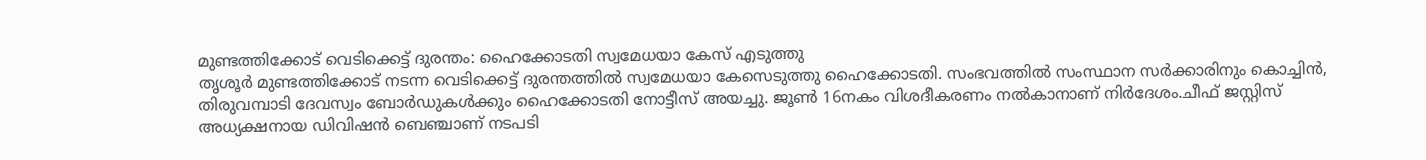മുണ്ടത്തിക്കോട് വെടിക്കെട്ട് ദുരന്തം: ഹൈക്കോടതി സ്വമേധയാ കേസ് എടുത്തു
തൃശൂർ മുണ്ടത്തിക്കോട് നടന്ന വെടിക്കെട്ട് ദുരന്തത്തിൽ സ്വമേധയാ കേസെടുത്തു ഹൈക്കോടതി. സംഭവത്തിൽ സംസ്ഥാന സർക്കാരിനും കൊച്ചിൻ, തിരുവമ്പാടി ദേവസ്വം ബോർഡുകൾക്കും ഹൈക്കോടതി നോട്ടീസ് അയച്ചു. ജൂൺ 16നകം വിശദീകരണം നൽകാനാണ് നിർദേശം.ചീഫ് ജസ്റ്റിസ് അധ്യക്ഷനായ ഡിവിഷൻ ബെഞ്ചാണ് നടപടി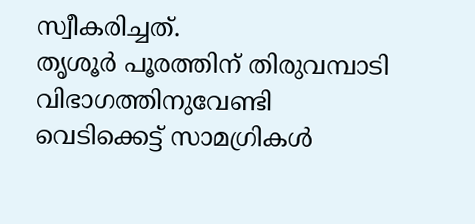സ്വീകരിച്ചത്.
തൃശൂർ പൂരത്തിന് തിരുവമ്പാടി വിഭാഗത്തിനുവേണ്ടി വെടിക്കെട്ട് സാമഗ്രികൾ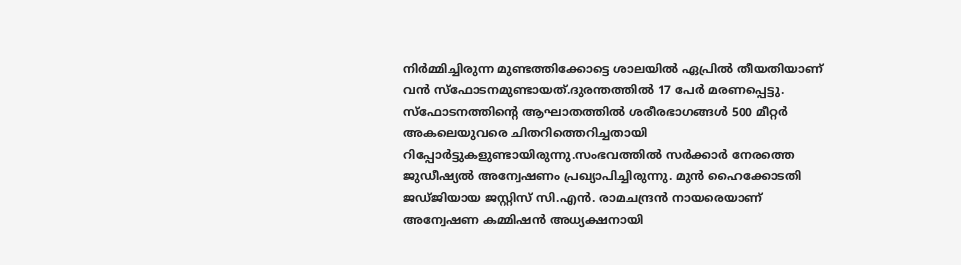നിർമ്മിച്ചിരുന്ന മുണ്ടത്തിക്കോട്ടെ ശാലയിൽ ഏപ്രിൽ തീയതിയാണ് വൻ സ്ഫോടനമുണ്ടായത്.ദുരന്തത്തിൽ 17 പേർ മരണപ്പെട്ടു. സ്ഫോടനത്തിന്റെ ആഘാതത്തിൽ ശരീരഭാഗങ്ങൾ 500 മീറ്റർ അകലെയുവരെ ചിതറിത്തെറിച്ചതായി റിപ്പോർട്ടുകളുണ്ടായിരുന്നു.സംഭവത്തിൽ സർക്കാർ നേരത്തെ ജുഡീഷ്യൽ അന്വേഷണം പ്രഖ്യാപിച്ചിരുന്നു. മുൻ ഹൈക്കോടതി ജഡ്ജിയായ ജസ്റ്റിസ് സി.എൻ. രാമചന്ദ്രൻ നായരെയാണ് അന്വേഷണ കമ്മിഷൻ അധ്യക്ഷനായി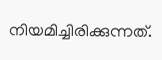നിയമിച്ചിരിക്കുന്നത്.